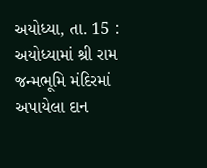અયોધ્યા, તા. 15 : અયોધ્યામાં શ્રી રામ જન્મભૂમિ મંદિરમાં અપાયેલા દાન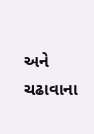અને ચઢાવાના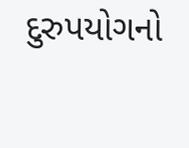દુરુપયોગનો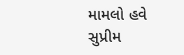મામલો હવે સુપ્રીમ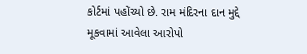કોર્ટમાં પહોંચ્યો છે. રામ મંદિરના દાન મુદ્દે મૂકવામાં આવેલા આરોપો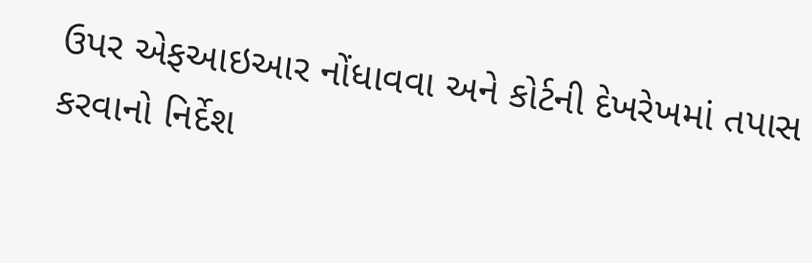ઉપર એફઆઇઆર નોંધાવવા અને કોર્ટની દેખરેખમાં તપાસ કરવાનો નિર્દેશ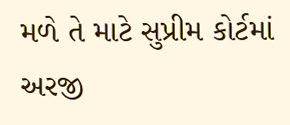મળે તે માટે સુપ્રીમ કોર્ટમાં અરજી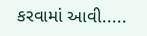કરવામાં આવી.....